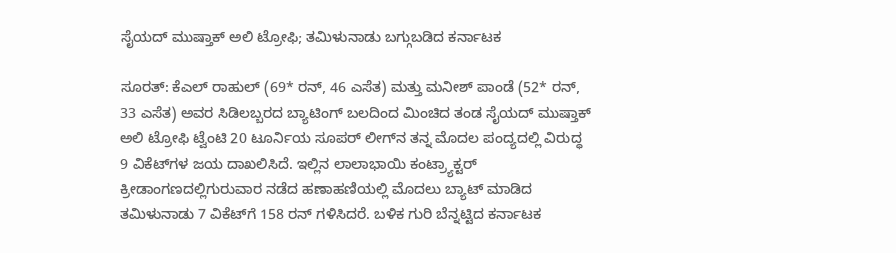ಸೈಯದ್ ಮುಷ್ತಾಕ್ ಅಲಿ ಟ್ರೋಫಿ; ತಮಿಳುನಾಡು ಬಗ್ಗುಬಡಿದ ಕರ್ನಾಟಕ

ಸೂರತ್‌: ಕೆಎಲ್‌ ರಾಹುಲ್‌ (69* ರನ್‌, 46 ಎಸೆತ) ಮತ್ತು ಮನೀಶ್‌ ಪಾಂಡೆ (52* ರನ್‌, 33 ಎಸೆತ) ಅವರ ಸಿಡಿಲಬ್ಬರದ ಬ್ಯಾಟಿಂಗ್‌ ಬಲದಿಂದ ಮಿಂಚಿದ ತಂಡ ಸೈಯದ್‌ ಮುಷ್ತಾಕ್‌ ಅಲಿ ಟ್ರೋಫಿ ಟ್ವೆಂಟಿ 20 ಟೂರ್ನಿಯ ಸೂಪರ್‌ ಲೀಗ್‌ನ ತನ್ನ ಮೊದಲ ಪಂದ್ಯದಲ್ಲಿ ವಿರುದ್ಧ 9 ವಿಕೆಟ್‌ಗಳ ಜಯ ದಾಖಲಿಸಿದೆ. ಇಲ್ಲಿನ ಲಾಲಾಭಾಯಿ ಕಂಟ್ರ್ಯಾಕ್ಟರ್‌ ಕ್ರೀಡಾಂಗಣದಲ್ಲಿಗುರುವಾರ ನಡೆದ ಹಣಾಹಣಿಯಲ್ಲಿ ಮೊದಲು ಬ್ಯಾಟ್‌ ಮಾಡಿದ ತಮಿಳುನಾಡು 7 ವಿಕೆಟ್‌ಗೆ 158 ರನ್‌ ಗಳಿಸಿದರೆ. ಬಳಿಕ ಗುರಿ ಬೆನ್ನಟ್ಟಿದ ಕರ್ನಾಟಕ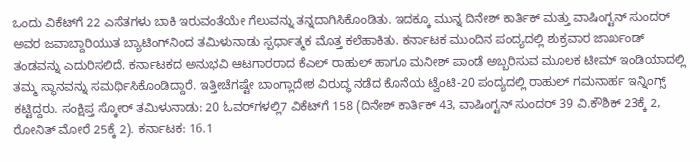ಒಂದು ವಿಕೆಟ್‌ಗೆ 22 ಎಸೆತಗಳು ಬಾಕಿ ಇರುವಂತೆಯೇ ಗೆಲುವನ್ನು ತನ್ನದಾಗಿಸಿಕೊಂಡಿತು. ಇದಕ್ಕೂ ಮುನ್ನ ದಿನೇಶ್‌ ಕಾರ್ತಿಕ್‌ ಮತ್ತು ವಾಷಿಂಗ್ಟನ್‌ ಸುಂದರ್‌ ಅವರ ಜವಾಬ್ದಾರಿಯುತ ಬ್ಯಾಟಿಂಗ್‌ನಿಂದ ತಮಿಳುನಾಡು ಸ್ಪರ್ಧಾತ್ಮಕ ಮೊತ್ತ ಕಲೆಹಾಕಿತು. ಕರ್ನಾಟಕ ಮುಂದಿನ ಪಂದ್ಯದಲ್ಲಿ ಶುಕ್ರವಾರ ಜಾರ್ಖಂಡ್‌ ತಂಡವನ್ನು ಎದುರಿಸಲಿದೆ. ಕರ್ನಾಟಕದ ಅನುಭವಿ ಆಟಗಾರರಾದ ಕೆಎಲ್ ರಾಹುಲ್ ಹಾಗೂ ಮನೀಶ್ ಪಾಂಡೆ ಅಬ್ಬರಿಸುವ ಮೂಲಕ ಟೀಮ್ ಇಂಡಿಯಾದಲ್ಲಿ ತಮ್ಮ ಸ್ಥಾನವನ್ನು ಸಮರ್ಥಿಸಿಕೊಂಡಿದ್ದಾರೆ. ಇತ್ತೀಚೆಗಷ್ಟೇ ಬಾಂಗ್ಲಾದೇಶ ವಿರುದ್ಧ ನಡೆದ ಕೊನೆಯ ಟ್ವೆಂಟಿ-20 ಪಂದ್ಯದಲ್ಲಿ ರಾಹುಲ್ ಗಮನಾರ್ಹ ಇನ್ನಿಂಗ್ಸ್ ಕಟ್ಟಿದ್ದರು. ಸಂಕ್ಷಿಪ್ತ ಸ್ಕೋರ್‌ ತಮಿಳುನಾಡು: 20 ಓವರ್‌ಗಳಲ್ಲಿ7 ವಿಕೆಟ್‌ಗೆ 158 (ದಿನೇಶ್‌ ಕಾರ್ತಿಕ್‌ 43, ವಾಷಿಂಗ್ಟನ್‌ ಸುಂದರ್‌ 39 ವಿ.ಕೌಶಿಕ್‌ 23ಕ್ಕೆ 2, ರೋನಿತ್‌ ಮೋರೆ 25ಕ್ಕೆ 2). ಕರ್ನಾಟಕ: 16.1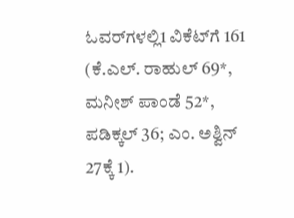ಓವರ್‌ಗಳಲ್ಲಿ1 ವಿಕೆಟ್‌ಗೆ 161 (ಕೆ.ಎಲ್‌. ರಾಹುಲ್‌ 69*, ಮನೀಶ್‌ ಪಾಂಡೆ 52*, ಪಡಿಕ್ಕಲ್‌ 36; ಎಂ. ಅಶ್ವಿನ್‌ 27ಕ್ಕೆ 1).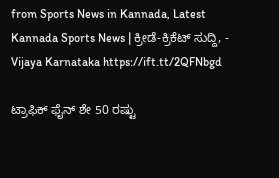from Sports News in Kannada, Latest Kannada Sports News | ಕ್ರೀಡೆ-ಕ್ರಿಕೆಟ್ ಸುದ್ದಿ, - Vijaya Karnataka https://ift.tt/2QFNbgd

ಟ್ರಾಫಿಕ್‌ ಫೈನ್‌ ಶೇ 50 ರಷ್ಟು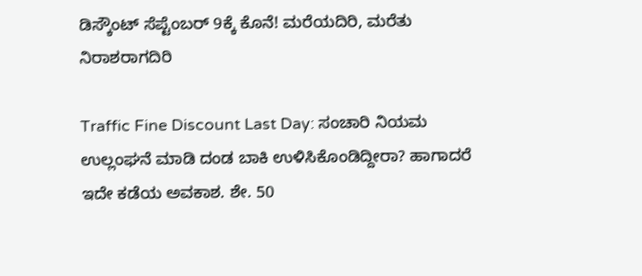ಡಿಸ್ಕೌಂಟ್‌ ಸೆಪ್ಟೆಂಬರ್‌ 9ಕ್ಕೆ ಕೊನೆ! ಮರೆಯದಿರಿ, ಮರೆತು ನಿರಾಶರಾಗದಿರಿ

Traffic Fine Discount Last Day: ಸಂಚಾರಿ ನಿಯಮ ಉಲ್ಲಂಘನೆ ಮಾಡಿ ದಂಡ ಬಾಕಿ ಉಳಿಸಿಕೊಂಡಿದ್ದೀರಾ? ಹಾಗಾದರೆ ಇದೇ ಕಡೆಯ ಅವಕಾಶ. ಶೇ. 50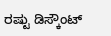ರಷ್ಟು ಡಿಸ್ಕೌಂಟ್‌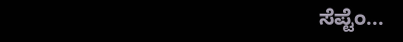ಸೆಪ್ಟೆಂ...